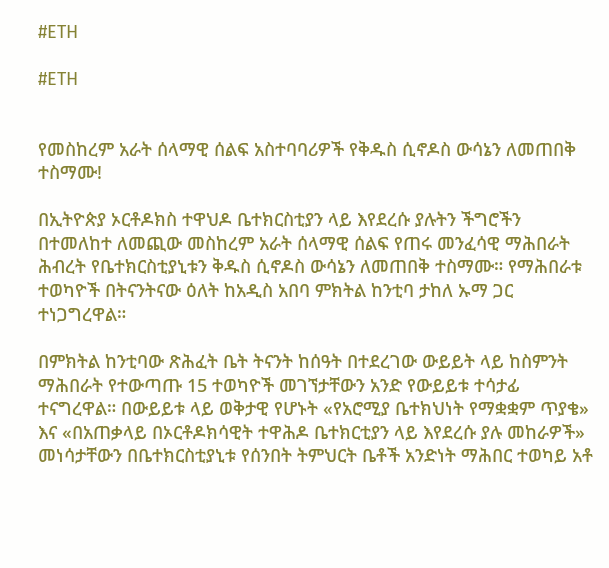#ETH

#ETH


የመስከረም አራት ሰላማዊ ሰልፍ አስተባባሪዎች የቅዱስ ሲኖዶስ ውሳኔን ለመጠበቅ ተስማሙ!

በኢትዮጵያ ኦርቶዶክስ ተዋህዶ ቤተክርስቲያን ላይ እየደረሱ ያሉትን ችግሮችን በተመለከተ ለመጪው መስከረም አራት ሰላማዊ ሰልፍ የጠሩ መንፈሳዊ ማሕበራት ሕብረት የቤተክርስቲያኒቱን ቅዱስ ሲኖዶስ ውሳኔን ለመጠበቅ ተስማሙ። የማሕበራቱ ተወካዮች በትናንትናው ዕለት ከአዲስ አበባ ምክትል ከንቲባ ታከለ ኡማ ጋር ተነጋግረዋል።

በምክትል ከንቲባው ጽሕፈት ቤት ትናንት ከሰዓት በተደረገው ውይይት ላይ ከስምንት ማሕበራት የተውጣጡ 15 ተወካዮች መገኘታቸውን አንድ የውይይቱ ተሳታፊ ተናግረዋል። በውይይቱ ላይ ወቅታዊ የሆኑት «የአሮሚያ ቤተክህነት የማቋቋም ጥያቄ» እና «በአጠቃላይ በኦርቶዶክሳዊት ተዋሕዶ ቤተክርቲያን ላይ እየደረሱ ያሉ መከራዎች» መነሳታቸውን በቤተክርስቲያኒቱ የሰንበት ትምህርት ቤቶች አንድነት ማሕበር ተወካይ አቶ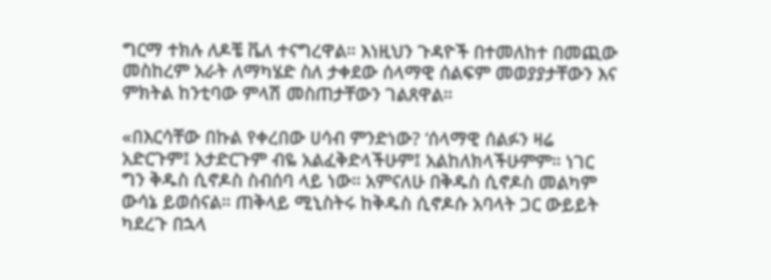ግርማ ተክሉ ለዶቼ ቬለ ተናግረዋል። እነዚህን ጉዳዮች በተመለከተ በመጪው መስከረም አራት ለማካሄድ ስለ ታቀደው ሰላማዊ ሰልፍም መወያያታቸውን እና ምክትል ከንቲባው ምላሽ መስጠታቸውን ገልጸዋል።

«በእርሳቸው በኩል የቀረበው ሀሳብ ምንድነው? ʻሰላማዊ ሰልፉን ዛሬ አድርጉም፤ አታድርጉም ብዬ አልፈቅድላችሁም፤ አልከለክላችሁምም። ነገር ግን ቅዱስ ሲኖዶስ ስብሰባ ላይ ነው። አምናለሁ በቅዱስ ሲኖዶስ መልካም ውሳኔ ይወሰናል። ጠቅላይ ሚኒስትሩ ከቅዱስ ሲኖዶሱ አባላት ጋር ውይይት ካደረጉ በኋላ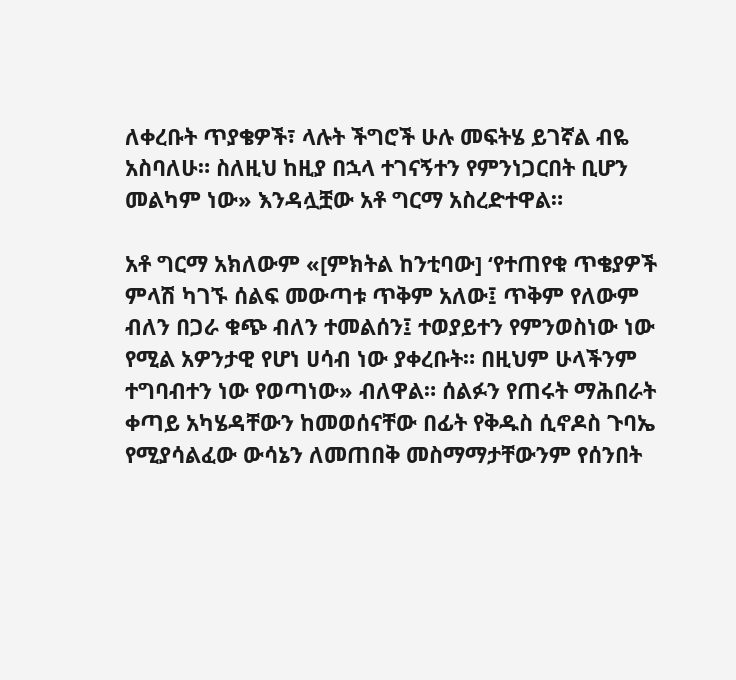ለቀረቡት ጥያቄዎች፣ ላሉት ችግሮች ሁሉ መፍትሄ ይገኛል ብዬ አስባለሁ። ስለዚህ ከዚያ በኋላ ተገናኝተን የምንነጋርበት ቢሆን መልካም ነው» እንዳሏቿው አቶ ግርማ አስረድተዋል።

አቶ ግርማ አክለውም «[ምክትል ከንቲባው] ʻየተጠየቁ ጥቄያዎች ምላሽ ካገኙ ሰልፍ መውጣቱ ጥቅም አለው፤ ጥቅም የለውም ብለን በጋራ ቁጭ ብለን ተመልሰን፤ ተወያይተን የምንወስነው ነው የሚል አዎንታዊ የሆነ ሀሳብ ነው ያቀረቡት። በዚህም ሁላችንም ተግባብተን ነው የወጣነው» ብለዋል። ሰልፉን የጠሩት ማሕበራት ቀጣይ አካሄዳቸውን ከመወሰናቸው በፊት የቅዱስ ሲኖዶስ ጉባኤ የሚያሳልፈው ውሳኔን ለመጠበቅ መስማማታቸውንም የሰንበት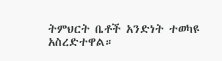ትምህርት ቤቶች አንድነት ተወካዩ አስረድተዋል።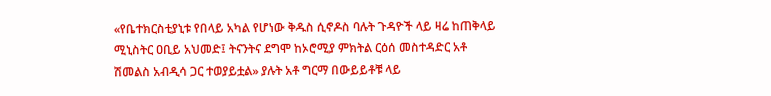«የቤተክርስቲያኒቱ የበላይ አካል የሆነው ቅዱስ ሲኖዶስ ባሉት ጉዳዮች ላይ ዛሬ ከጠቅላይ ሚኒስትር ዐቢይ አህመድ፤ ትናንትና ደግሞ ከኦሮሚያ ምክትል ርዕሰ መስተዳድር አቶ ሽመልስ አብዲሳ ጋር ተወያይቷል» ያሉት አቶ ግርማ በውይይቶቹ ላይ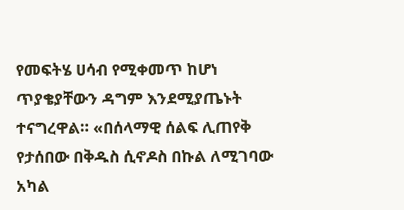የመፍትሄ ሀሳብ የሚቀመጥ ከሆነ ጥያቄያቸውን ዳግም እንደሚያጤኑት ተናግረዋል። «በሰላማዊ ሰልፍ ሊጠየቅ የታሰበው በቅዱስ ሲኖዶስ በኩል ለሚገባው አካል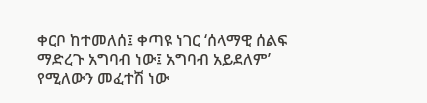ቀርቦ ከተመለሰ፤ ቀጣዩ ነገር ʻሰላማዊ ሰልፍ ማድረጉ አግባብ ነው፤ አግባብ አይደለምʼ የሚለውን መፈተሽ ነው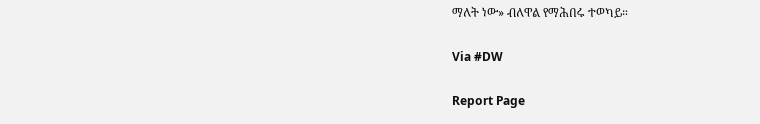ማለት ነው» ብለዋል የማሕበሩ ተወካይ።

Via #DW

Report Page